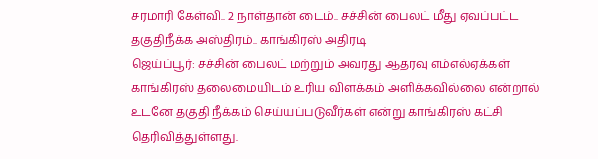சரமாரி கேள்வி.. 2 நாள்தான் டைம்.. சச்சின் பைலட் மீது ஏவப்பட்ட தகுதிநீக்க அஸ்திரம்.. காங்கிரஸ் அதிரடி
ஜெய்ப்பூர்: சச்சின் பைலட் மற்றும் அவரது ஆதரவு எம்எல்ஏக்கள் காங்கிரஸ் தலைமையிடம் உரிய விளக்கம் அளிக்கவில்லை என்றால் உடனே தகுதி நீக்கம் செய்யப்படுவீர்கள் என்று காங்கிரஸ் கட்சி தெரிவித்துள்ளது.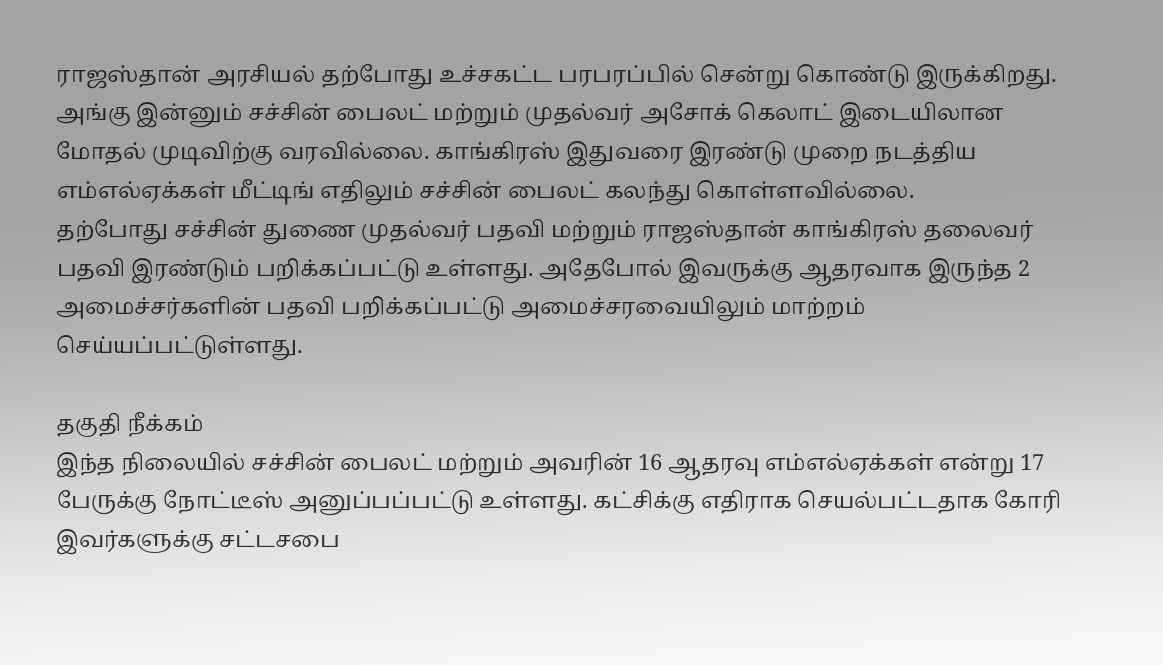ராஜஸ்தான் அரசியல் தற்போது உச்சகட்ட பரபரப்பில் சென்று கொண்டு இருக்கிறது. அங்கு இன்னும் சச்சின் பைலட் மற்றும் முதல்வர் அசோக் கெலாட் இடையிலான மோதல் முடிவிற்கு வரவில்லை. காங்கிரஸ் இதுவரை இரண்டு முறை நடத்திய எம்எல்ஏக்கள் மீட்டிங் எதிலும் சச்சின் பைலட் கலந்து கொள்ளவில்லை.
தற்போது சச்சின் துணை முதல்வர் பதவி மற்றும் ராஜஸ்தான் காங்கிரஸ் தலைவர் பதவி இரண்டும் பறிக்கப்பட்டு உள்ளது. அதேபோல் இவருக்கு ஆதரவாக இருந்த 2 அமைச்சர்களின் பதவி பறிக்கப்பட்டு அமைச்சரவையிலும் மாற்றம் செய்யப்பட்டுள்ளது.

தகுதி நீக்கம்
இந்த நிலையில் சச்சின் பைலட் மற்றும் அவரின் 16 ஆதரவு எம்எல்ஏக்கள் என்று 17 பேருக்கு நோட்டீஸ் அனுப்பப்பட்டு உள்ளது. கட்சிக்கு எதிராக செயல்பட்டதாக கோரி இவர்களுக்கு சட்டசபை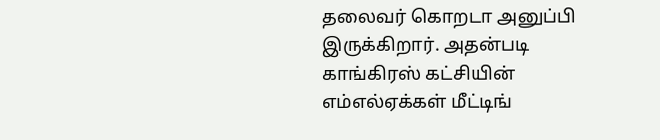தலைவர் கொறடா அனுப்பி இருக்கிறார். அதன்படி காங்கிரஸ் கட்சியின் எம்எல்ஏக்கள் மீட்டிங்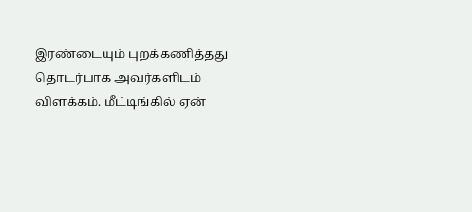இரண்டையும் புறக்கணித்தது தொடர்பாக அவர்களிடம் விளக்கம். மீட்டிங்கில் ஏன்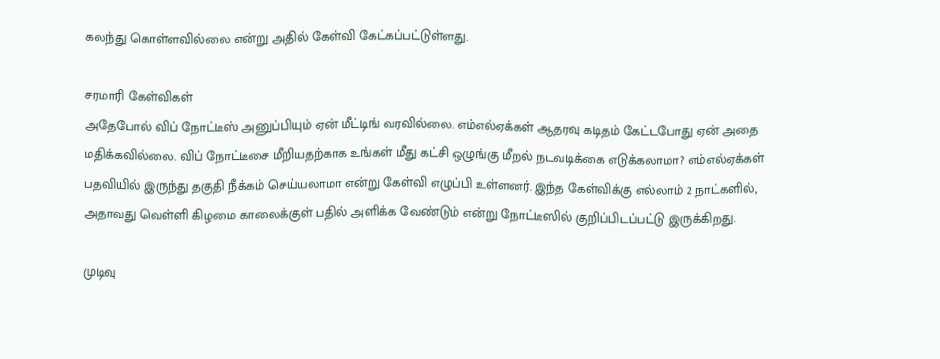கலந்து கொள்ளவில்லை என்று அதில் கேள்வி கேட்கப்பட்டுள்ளது.

சரமாரி கேள்விகள்
அதேபோல் விப் நோட்டீஸ் அனுப்பியும் ஏன் மீட்டிங் வரவில்லை. எம்எல்ஏக்கள் ஆதரவு கடிதம் கேட்டபோது ஏன் அதை மதிக்கவில்லை. விப் நோட்டீசை மீறியதற்காக உங்கள் மீது கட்சி ஒழுங்கு மீறல் நடவடிக்கை எடுக்கலாமா? எம்எல்ஏக்கள் பதவியில் இருந்து தகுதி நீக்கம் செய்யலாமா என்று கேள்வி எழுப்பி உள்ளனர். இந்த கேள்விக்கு எல்லாம் 2 நாட்களில், அதாவது வெள்ளி கிழமை காலைக்குள் பதில் அளிக்க வேண்டும் என்று நோட்டீஸில் குறிப்பிடப்பட்டு இருக்கிறது.

முடிவு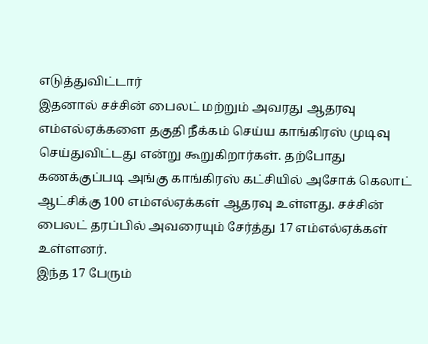எடுத்துவிட்டார்
இதனால் சச்சின் பைலட் மற்றும் அவரது ஆதரவு எம்எல்ஏக்களை தகுதி நீக்கம் செய்ய காங்கிரஸ் முடிவு செய்துவிட்டது என்று கூறுகிறார்கள். தற்போது கணக்குப்படி அங்கு காங்கிரஸ் கட்சியில் அசோக் கெலாட் ஆட்சிக்கு 100 எம்எல்ஏக்கள் ஆதரவு உள்ளது. சச்சின் பைலட் தரப்பில் அவரையும் சேர்த்து 17 எம்எல்ஏக்கள் உள்ளனர்.
இந்த 17 பேரும்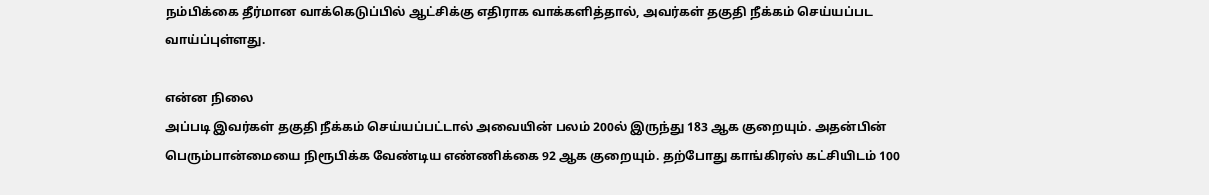நம்பிக்கை தீர்மான வாக்கெடுப்பில் ஆட்சிக்கு எதிராக வாக்களித்தால், அவர்கள் தகுதி நீக்கம் செய்யப்பட வாய்ப்புள்ளது.

என்ன நிலை
அப்படி இவர்கள் தகுதி நீக்கம் செய்யப்பட்டால் அவையின் பலம் 200ல் இருந்து 183 ஆக குறையும். அதன்பின் பெரும்பான்மையை நிரூபிக்க வேண்டிய எண்ணிக்கை 92 ஆக குறையும். தற்போது காங்கிரஸ் கட்சியிடம் 100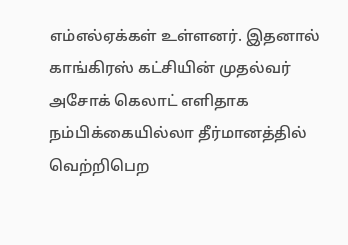எம்எல்ஏக்கள் உள்ளனர். இதனால் காங்கிரஸ் கட்சியின் முதல்வர் அசோக் கெலாட் எளிதாக நம்பிக்கையில்லா தீர்மானத்தில் வெற்றிபெற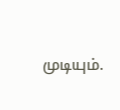முடியும்.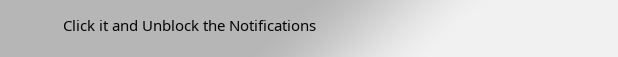Click it and Unblock the Notifications